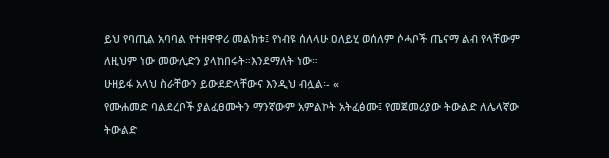ይህ የባጢል አባባል የተዘዋዋሪ መልክቱ፤ የነብዩ ሰለላሁ ዐለይሂ ወሰለም ሶሓቦች ጤናማ ልብ የላቸውም ለዚህም ነው መውሊድን ያላከበሩት።እንደማለት ነው።
ሁዘይፋ አላህ ስራቸውን ይውደድላቸውና እንዲህ ብሏል፡- «
የሙሐመድ ባልደረቦች ያልፈፀሙትን ማንኛውም አምልኮት አትፈፅሙ፤ የመጀመሪያው ትውልድ ለሌላኛው ትውልድ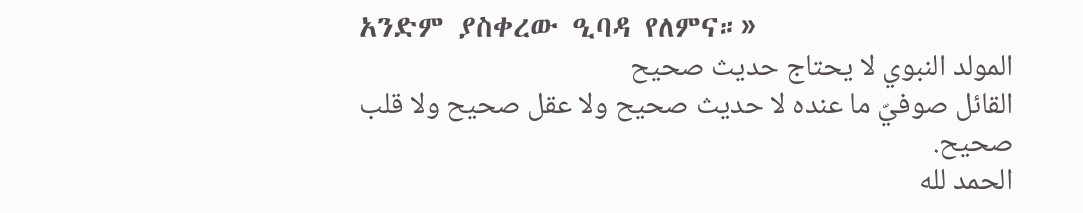አንድም ያስቀረው ዒባዳ የለምና።»
المولد النبوي لا يحتاج حديث صحيح
القائل صوفيّ ما عنده لا حديث صحيح ولا عقل صحيح ولا قلب صحيح.
الحمد لله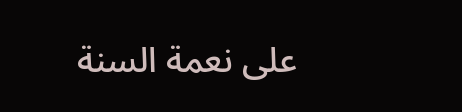على نعمة السنة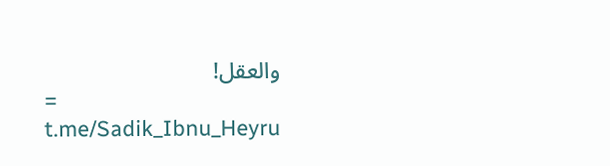والعقل!
=
t.me/Sadik_Ibnu_Heyru